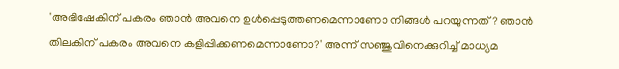'അഭിഷേകിന് പകരം ഞാന്‍ അവനെ ഉള്‍പ്പെടുത്തണമെന്നാണോ നിങ്ങള്‍ പറയുന്നത്? ഞാന്‍ തിലകിന് പകരം അവനെ കളിപ്പിക്കണമെന്നാണോ?' അന്ന് സഞ്ജുവിനെക്കുറിച്ച് മാധ്യമ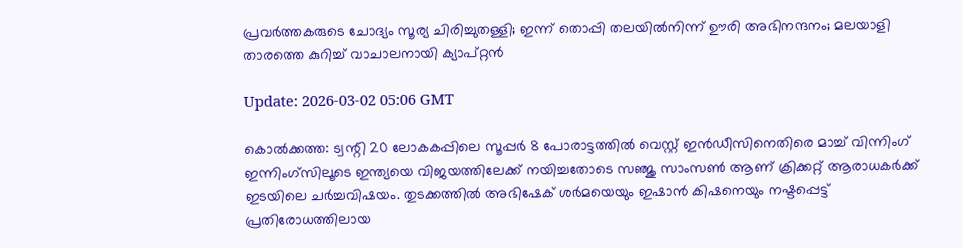പ്രവര്‍ത്തകരുടെ ചോദ്യം സൂര്യ ചിരിച്ചുതള്ളി; ഇന്ന് തൊപ്പി തലയില്‍നിന്ന് ഊരി അഭിനന്ദനം; മലയാളി താരത്തെ കുറിച്ച് വാചാലനായി ക്യാപ്റ്റന്‍

Update: 2026-03-02 05:06 GMT

കൊല്‍ക്കത്ത: ട്വന്റി 20 ലോകകപ്പിലെ സൂപ്പര്‍ 8 പോരാട്ടത്തില്‍ വെസ്റ്റ് ഇന്‍ഡീസിനെതിരെ മാച്ച് വിന്നിംഗ് ഇന്നിംഗ്‌സിലൂടെ ഇന്ത്യയെ വിജയത്തിലേക്ക് നയിച്ചതോടെ സഞ്ജു സാംസണ്‍ ആണ് ക്രിക്കറ്റ് ആരാധകര്‍ക്ക് ഇടയിലെ ചര്‍ച്ചവിഷയം. തുടക്കത്തില്‍ അഭിഷേക് ശര്‍മയെയും ഇഷാന്‍ കിഷനെയും നഷ്ടപ്പെട്ട് പ്രതിരോധത്തിലായ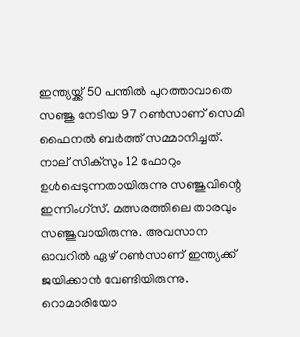ഇന്ത്യയ്ക്ക് 50 പന്തില്‍ പുറത്താവാതെ സഞ്ജു നേടിയ 97 റണ്‍സാണ് സെമി ഫൈനല്‍ ബര്‍ത്ത് സമ്മാനിച്ചത്. നാല് സിക്സും 12 ഫോറും ഉള്‍പ്പെടുന്നതായിരുന്നു സഞ്ജുവിന്റെ ഇന്നിംഗ്സ്. മത്സരത്തിലെ താരവും സഞ്ജുവായിരുന്നു. അവസാന ഓവറില്‍ ഏഴ് റണ്‍സാണ് ഇന്ത്യക്ക് ജയിക്കാന്‍ വേണ്ടിയിരുന്നു. റൊമാരിയോ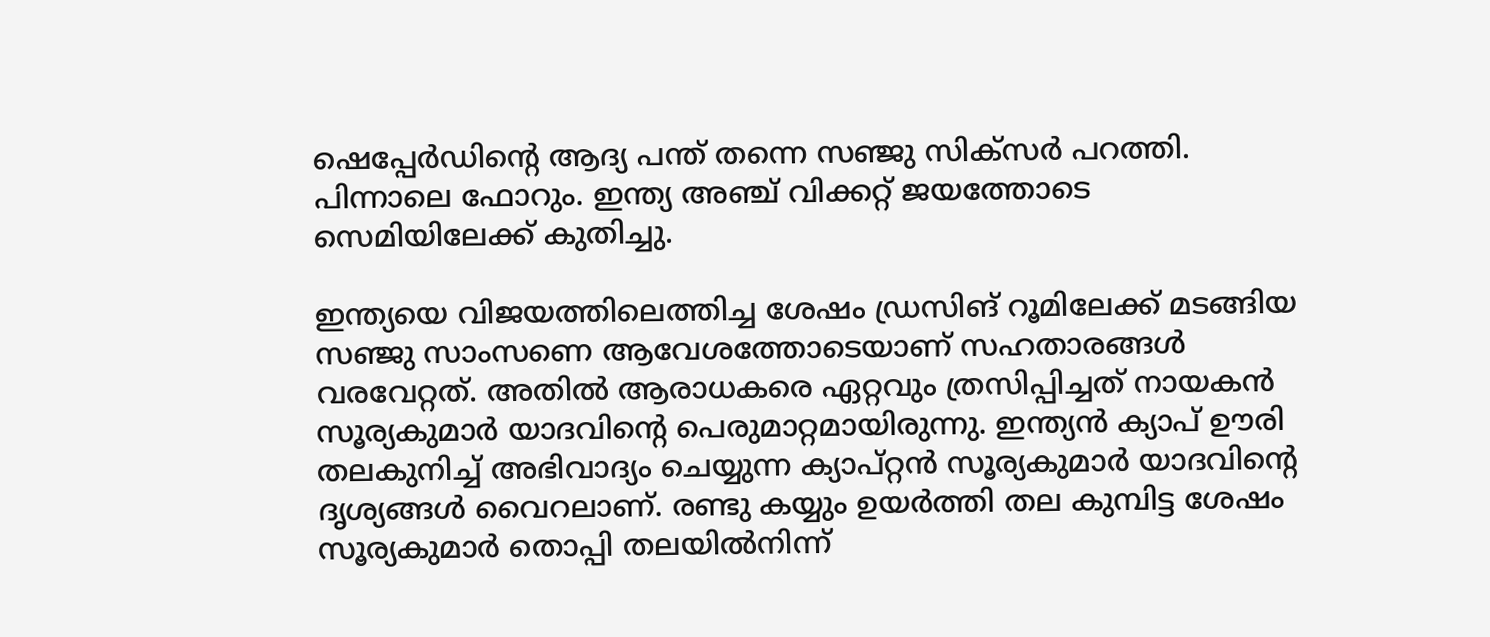ഷെപ്പേര്‍ഡിന്റെ ആദ്യ പന്ത് തന്നെ സഞ്ജു സിക്സര്‍ പറത്തി. പിന്നാലെ ഫോറും. ഇന്ത്യ അഞ്ച് വിക്കറ്റ് ജയത്തോടെ സെമിയിലേക്ക് കുതിച്ചു.

ഇന്ത്യയെ വിജയത്തിലെത്തിച്ച ശേഷം ഡ്രസിങ് റൂമിലേക്ക് മടങ്ങിയ സഞ്ജു സാംസണെ ആവേശത്തോടെയാണ് സഹതാരങ്ങള്‍ വരവേറ്റത്. അതില്‍ ആരാധകരെ ഏറ്റവും ത്രസിപ്പിച്ചത് നായകന്‍ സൂര്യകുമാര്‍ യാദവിന്റെ പെരുമാറ്റമായിരുന്നു. ഇന്ത്യന്‍ ക്യാപ് ഊരി തലകുനിച്ച് അഭിവാദ്യം ചെയ്യുന്ന ക്യാപ്റ്റന്‍ സൂര്യകുമാര്‍ യാദവിന്റെ ദൃശ്യങ്ങള്‍ വൈറലാണ്. രണ്ടു കയ്യും ഉയര്‍ത്തി തല കുമ്പിട്ട ശേഷം സൂര്യകുമാര്‍ തൊപ്പി തലയില്‍നിന്ന്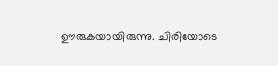ഊരുകയായിരുന്നു. ചിരിയോടെ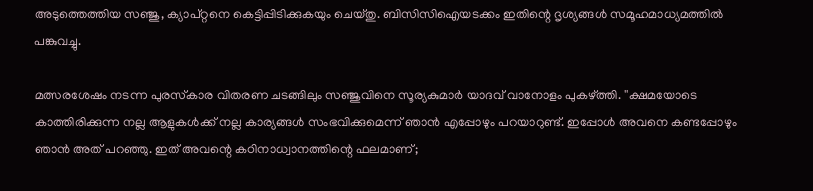അടുത്തെത്തിയ സഞ്ജു, ക്യാപ്റ്റനെ കെട്ടിപ്പിടിക്കുകയും ചെയ്തു. ബിസിസിഐയടക്കം ഇതിന്റെ ദൃശ്യങ്ങള്‍ സമൂഹമാധ്യമത്തില്‍ പങ്കുവച്ചു.

മത്സരശേഷം നടന്ന പുരസ്‌കാര വിതരണ ചടങ്ങിലും സഞ്ജുവിനെ സൂര്യകുമാര്‍ യാദവ് വാനോളം പുകഴ്ത്തി. ''ക്ഷമയോടെ കാത്തിരിക്കുന്ന നല്ല ആളുകള്‍ക്ക് നല്ല കാര്യങ്ങള്‍ സംഭവിക്കുമെന്ന് ഞാന്‍ എപ്പോഴും പറയാറുണ്ട്. ഇപ്പോള്‍ അവനെ കണ്ടപ്പോഴും ഞാന്‍ അത് പറഞ്ഞു. ഇത് അവന്റെ കഠിനാധ്വാനത്തിന്റെ ഫലമാണ്;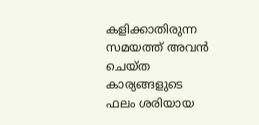കളിക്കാതിരുന്ന സമയത്ത് അവന്‍ ചെയ്ത കാര്യങ്ങളുടെ ഫലം ശരിയായ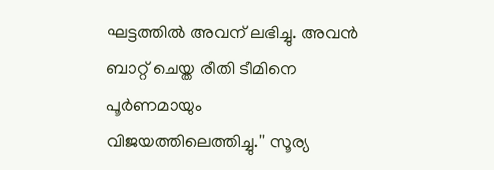ഘട്ടത്തില്‍ അവന് ലഭിച്ചു. അവന്‍ ബാറ്റ് ചെയ്ത രീതി ടീമിനെ പൂര്‍ണമായും വിജയത്തിലെത്തിച്ചു.'' സൂര്യ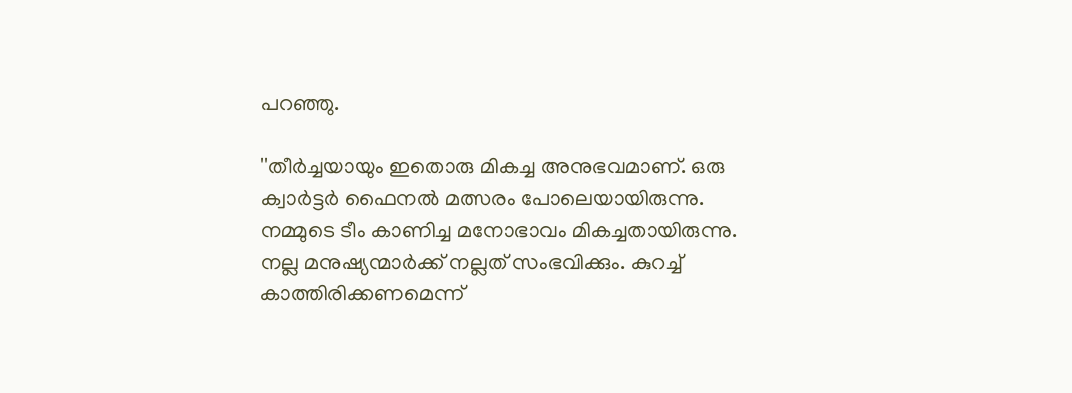പറഞ്ഞു.

''തീര്‍ച്ചയായും ഇതൊരു മികച്ച അനുഭവമാണ്. ഒരു ക്വാര്‍ട്ടര്‍ ഫൈനല്‍ മത്സരം പോലെയായിരുന്നു. നമ്മുടെ ടീം കാണിച്ച മനോഭാവം മികച്ചതായിരുന്നു. നല്ല മനുഷ്യന്മാര്‍ക്ക് നല്ലത് സംഭവിക്കും. കുറച്ച് കാത്തിരിക്കണമെന്ന്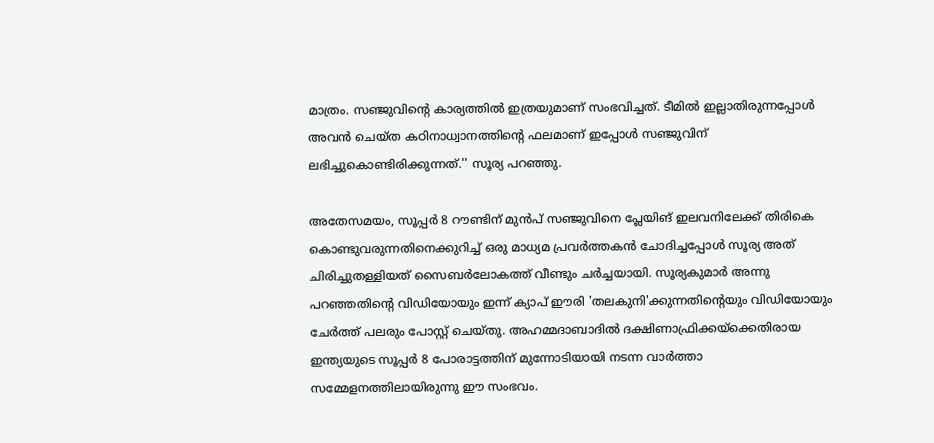മാത്രം. സഞ്ജുവിന്റെ കാര്യത്തില്‍ ഇത്രയുമാണ് സംഭവിച്ചത്. ടീമില്‍ ഇല്ലാതിരുന്നപ്പോള്‍ അവന്‍ ചെയ്ത കഠിനാധ്വാനത്തിന്റെ ഫലമാണ് ഇപ്പോള്‍ സഞ്ജുവിന് ലഭിച്ചുകൊണ്ടിരിക്കുന്നത്.'' സൂര്യ പറഞ്ഞു.

അതേസമയം, സൂപ്പര്‍ 8 റൗണ്ടിന് മുന്‍പ് സഞ്ജുവിനെ പ്ലേയിങ് ഇലവനിലേക്ക് തിരികെ കൊണ്ടുവരുന്നതിനെക്കുറിച്ച് ഒരു മാധ്യമ പ്രവര്‍ത്തകന്‍ ചോദിച്ചപ്പോള്‍ സൂര്യ അത് ചിരിച്ചുതള്ളിയത് സൈബര്‍ലോകത്ത് വീണ്ടും ചര്‍ച്ചയായി. സൂര്യകുമാര്‍ അന്നു പറഞ്ഞതിന്റെ വിഡിയോയും ഇന്ന് ക്യാപ് ഈരി 'തലകുനി'ക്കുന്നതിന്റെയും വിഡിയോയും ചേര്‍ത്ത് പലരും പോസ്റ്റ് ചെയ്തു. അഹമ്മദാബാദില്‍ ദക്ഷിണാഫ്രിക്കയ്ക്കെതിരായ ഇന്ത്യയുടെ സൂപ്പര്‍ 8 പോരാട്ടത്തിന് മുന്നോടിയായി നടന്ന വാര്‍ത്താ സമ്മേളനത്തിലായിരുന്നു ഈ സംഭവം.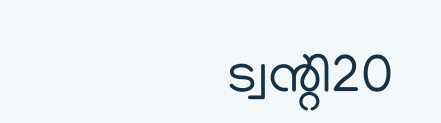ട്വന്റി20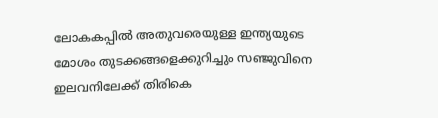ലോകകപ്പില്‍ അതുവരെയുള്ള ഇന്ത്യയുടെ മോശം തുടക്കങ്ങളെക്കുറിച്ചും സഞ്ജുവിനെ ഇലവനിലേക്ക് തിരികെ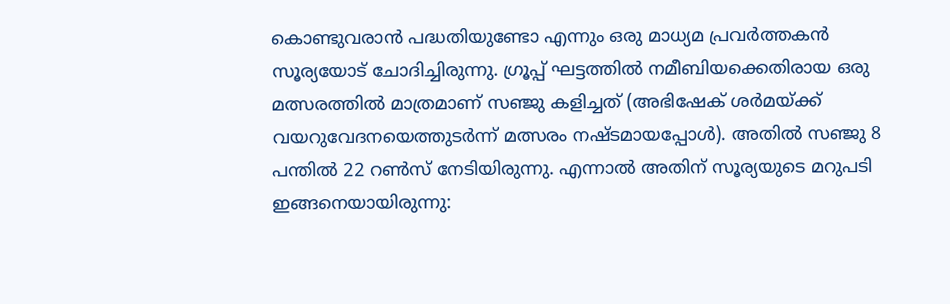കൊണ്ടുവരാന്‍ പദ്ധതിയുണ്ടോ എന്നും ഒരു മാധ്യമ പ്രവര്‍ത്തകന്‍ സൂര്യയോട് ചോദിച്ചിരുന്നു. ഗ്രൂപ്പ് ഘട്ടത്തില്‍ നമീബിയക്കെതിരായ ഒരു മത്സരത്തില്‍ മാത്രമാണ് സഞ്ജു കളിച്ചത് (അഭിഷേക് ശര്‍മയ്ക്ക് വയറുവേദനയെത്തുടര്‍ന്ന് മത്സരം നഷ്ടമായപ്പോള്‍). അതില്‍ സഞ്ജു 8 പന്തില്‍ 22 റണ്‍സ് നേടിയിരുന്നു. എന്നാല്‍ അതിന് സൂര്യയുടെ മറുപടി ഇങ്ങനെയായിരുന്നു: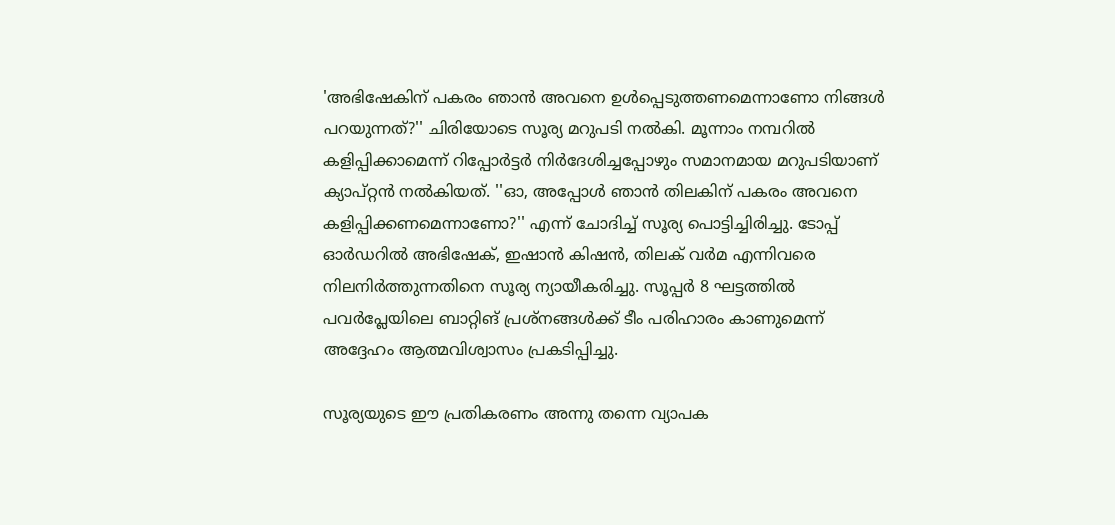'അഭിഷേകിന് പകരം ഞാന്‍ അവനെ ഉള്‍പ്പെടുത്തണമെന്നാണോ നിങ്ങള്‍ പറയുന്നത്?'' ചിരിയോടെ സൂര്യ മറുപടി നല്‍കി. മൂന്നാം നമ്പറില്‍ കളിപ്പിക്കാമെന്ന് റിപ്പോര്‍ട്ടര്‍ നിര്‍ദേശിച്ചപ്പോഴും സമാനമായ മറുപടിയാണ് ക്യാപ്റ്റന്‍ നല്‍കിയത്. ''ഓ, അപ്പോള്‍ ഞാന്‍ തിലകിന് പകരം അവനെ കളിപ്പിക്കണമെന്നാണോ?'' എന്ന് ചോദിച്ച് സൂര്യ പൊട്ടിച്ചിരിച്ചു. ടോപ്പ് ഓര്‍ഡറില്‍ അഭിഷേക്, ഇഷാന്‍ കിഷന്‍, തിലക് വര്‍മ എന്നിവരെ നിലനിര്‍ത്തുന്നതിനെ സൂര്യ ന്യായീകരിച്ചു. സൂപ്പര്‍ 8 ഘട്ടത്തില്‍ പവര്‍പ്ലേയിലെ ബാറ്റിങ് പ്രശ്‌നങ്ങള്‍ക്ക് ടീം പരിഹാരം കാണുമെന്ന് അദ്ദേഹം ആത്മവിശ്വാസം പ്രകടിപ്പിച്ചു.

സൂര്യയുടെ ഈ പ്രതികരണം അന്നു തന്നെ വ്യാപക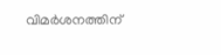വിമര്‍ശനത്തിന്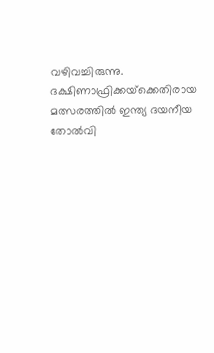വഴിവച്ചിരുന്നു. ദക്ഷിണാഫ്രിക്കയ്‌ക്കെതിരായ മത്സരത്തില്‍ ഇന്ത്യ ദയനീയ തോല്‍വി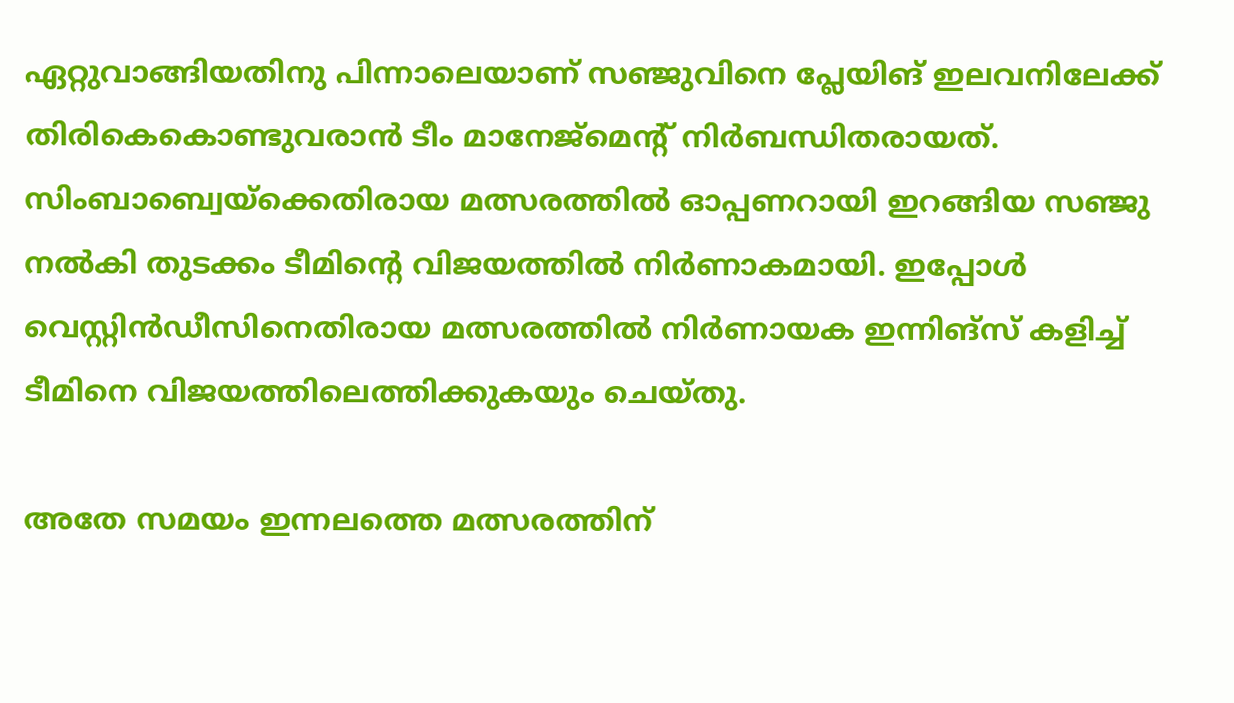ഏറ്റുവാങ്ങിയതിനു പിന്നാലെയാണ് സഞ്ജുവിനെ പ്ലേയിങ് ഇലവനിലേക്ക് തിരികെകൊണ്ടുവരാന്‍ ടീം മാനേജ്‌മെന്റ് നിര്‍ബന്ധിതരായത്. സിംബാബ്വെയ്‌ക്കെതിരായ മത്സരത്തില്‍ ഓപ്പണറായി ഇറങ്ങിയ സഞ്ജു നല്‍കി തുടക്കം ടീമിന്റെ വിജയത്തില്‍ നിര്‍ണാകമായി. ഇപ്പോള്‍ വെസ്റ്റിന്‍ഡീസിനെതിരായ മത്സരത്തില്‍ നിര്‍ണായക ഇന്നിങ്‌സ് കളിച്ച് ടീമിനെ വിജയത്തിലെത്തിക്കുകയും ചെയ്തു.

അതേ സമയം ഇന്നലത്തെ മത്സരത്തിന്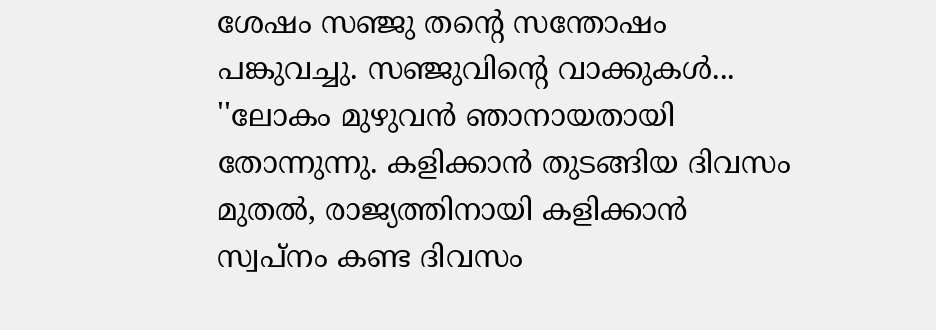ശേഷം സഞ്ജു തന്റെ സന്തോഷം പങ്കുവച്ചു. സഞ്ജുവിന്റെ വാക്കുകള്‍... ''ലോകം മുഴുവന്‍ ഞാനായതായി തോന്നുന്നു. കളിക്കാന്‍ തുടങ്ങിയ ദിവസം മുതല്‍, രാജ്യത്തിനായി കളിക്കാന്‍ സ്വപ്നം കണ്ട ദിവസം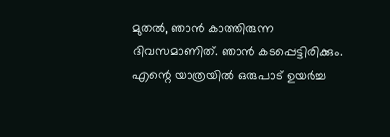മുതല്‍, ഞാന്‍ കാത്തിരുന്ന ദിവസമാണിത്. ഞാന്‍ കടപ്പെട്ടിരിക്കും. എന്റെ യാത്രയില്‍ ഒരുപാട് ഉയര്‍ച്ച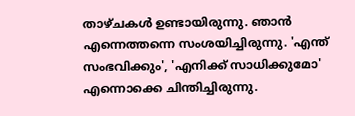താഴ്ചകള്‍ ഉണ്ടായിരുന്നു. ഞാന്‍ എന്നെത്തന്നെ സംശയിച്ചിരുന്നു. 'എന്ത് സംഭവിക്കും', 'എനിക്ക് സാധിക്കുമോ' എന്നൊക്കെ ചിന്തിച്ചിരുന്നു.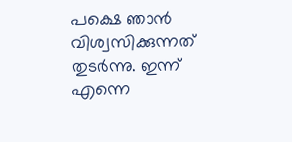പക്ഷെ ഞാന്‍ വിശ്വസിക്കുന്നത് തുടര്‍ന്നു. ഇന്ന് എന്നെ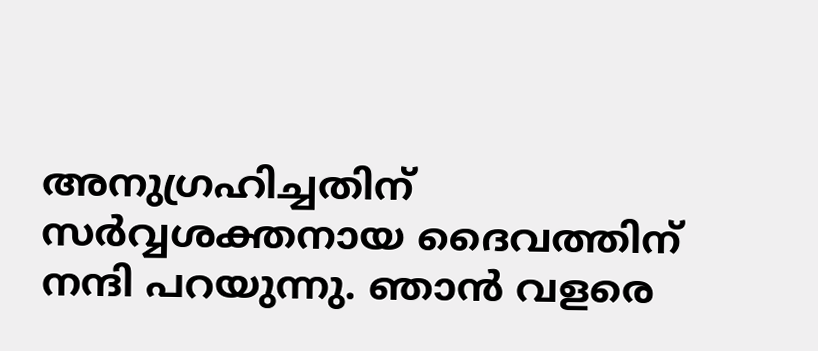അനുഗ്രഹിച്ചതിന് സര്‍വ്വശക്തനായ ദൈവത്തിന് നന്ദി പറയുന്നു. ഞാന്‍ വളരെ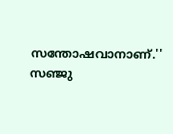സന്തോഷവാനാണ്.'' സഞ്ജു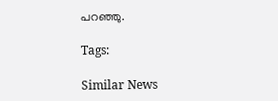പറഞ്ഞു.

Tags:

Similar News